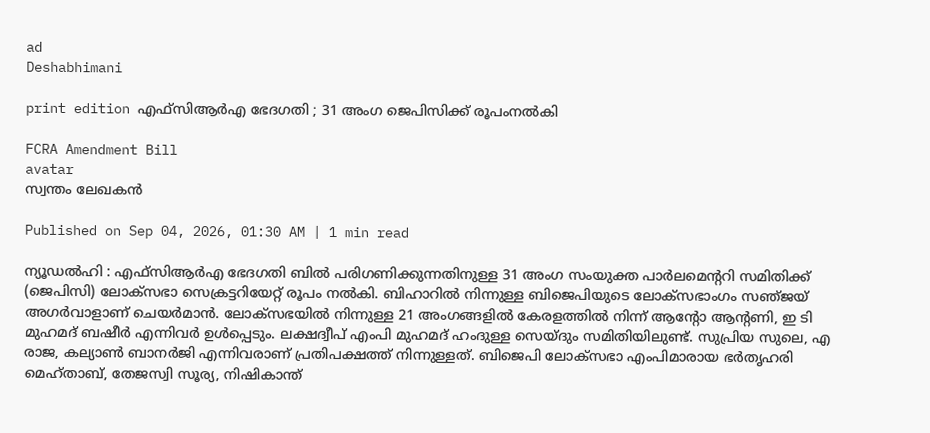ad
Deshabhimani

print edition എഫ്‌സിആർഎ ഭേദഗതി ; 31 അംഗ ജെപിസിക്ക്‌ രൂപംനൽകി

FCRA Amendment Bill
avatar
സ്വന്തം ലേഖകൻ

Published on Sep 04, 2026, 01:30 AM | 1 min read

ന്യൂഡൽഹി : എഫ്‌സിആർഎ ഭേദഗതി ബിൽ പരിഗണിക്കുന്നതിനുള്ള 31 അംഗ സംയുക്ത പാർലമെന്ററി സമിതിക്ക്‌ (ജെപിസി) ലോക്‌സഭാ സെക്രട്ടറിയേറ്റ്‌ രൂപം നൽകി. ബിഹാറിൽ നിന്നുള്ള ബിജെപിയുടെ ലോക്‌സഭാംഗം സഞ്‌ജയ്‌ അഗർവാളാണ്‌ ചെയർമാൻ. ലോക്‌സഭയിൽ നിന്നുള്ള 21 അംഗങ്ങളിൽ കേരളത്തിൽ നിന്ന്‌ ആന്റോ ആന്റണി, ഇ ടി മുഹമദ്‌ ബഷീർ എന്നിവർ ഉൾപ്പെടും. ലക്ഷദ്വീപ്‌ എംപി മുഹമദ്‌ ഹംദുള്ള സെയ്‌ദും സമിതിയിലുണ്ട്‌. സുപ്രിയ സുലെ, എ രാജ, കല്യാൺ ബാനർജി എന്നിവരാണ് പ്രതിപക്ഷത്ത്‌ നിന്നുള്ളത്. ബിജെപി ലോക്‌സഭാ എംപിമാരായ ഭർതൃഹരി മെഹ്‌താബ്‌, തേജസ്വി സൂര്യ, നിഷികാന്ത്‌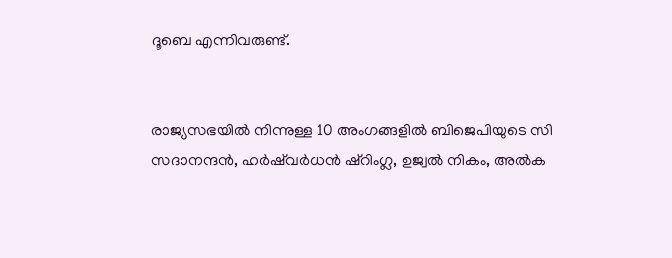ദൂബെ എന്നിവരുണ്ട്.


രാജ്യസഭയിൽ നിന്നുള്ള 10 അംഗങ്ങളിൽ ബിജെപിയുടെ സി സദാനന്ദൻ, ഹർഷ്‌വർധൻ ഷ്‌റിംഗ്ല, ഉജ്വൽ നികം, അൽക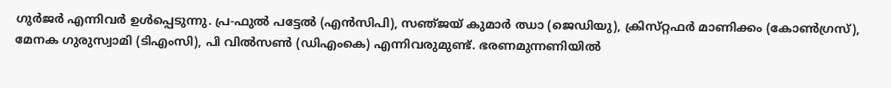ഗുർജർ എന്നിവർ ഉൾപ്പെടുന്നു. പ്ര-ഫുൽ പട്ടേൽ (എൻസിപി), സഞ്‌ജയ്‌ കുമാർ ഝാ (ജെഡിയു), ക്രിസ്‌റ്റഫർ മാണിക്കം (കോൺഗ്രസ്‌), മേനക ഗുരുസ്വാമി (ടിഎംസി), പി വിൽസൺ (ഡിഎംകെ) എന്നിവരുമുണ്ട്. ഭരണമുന്നണിയിൽ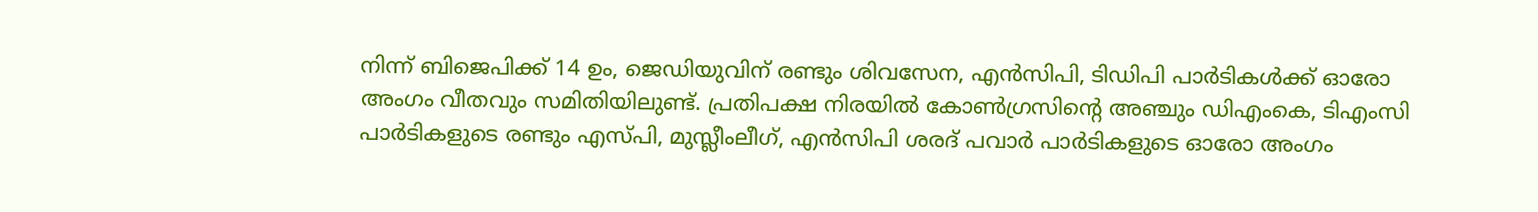നിന്ന്‌ ബിജെപിക്ക് 14 ഉം, ജെഡിയുവിന് രണ്ടും ശിവസേന, എൻസിപി, ടിഡിപി പാർടികള്‍ക്ക് ഓരോ അംഗം വീതവും സമിതിയിലുണ്ട്‌. പ്രതിപക്ഷ നിരയിൽ കോൺഗ്രസിന്റെ അഞ്ചും ഡിഎംകെ, ടിഎംസി പാർടികളുടെ രണ്ടും എസ്‌പി, മുസ്ലീംലീഗ്‌, എൻസിപി ശരദ് പവാർ പാർടികളുടെ ഓരോ അംഗം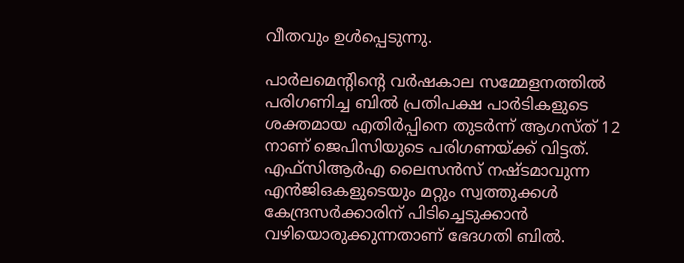വീതവും ഉൾപ്പെടുന്നു.

പാർലമെന്റിന്റെ വർഷകാല സമ്മേളനത്തിൽ പരിഗണിച്ച ബില്‍ പ്രതിപക്ഷ പാർടികളുടെ ശക്തമായ എതിർപ്പിനെ തുടർന്ന്‌ ആഗസ്‌ത്‌ 12 നാണ് ജെപിസിയുടെ പരിഗണയ്‌ക്ക്‌ വിട്ടത്‌. എഫ്‌സിആർഎ ലൈസൻസ്‌ നഷ്ടമാവുന്ന എൻജിഒകളുടെയും മറ്റും സ്വത്തുക്കൾ കേന്ദ്രസർക്കാരിന്‌ പിടിച്ചെടുക്കാൻ വഴിയൊരുക്കുന്നതാണ്‌ ഭേദഗതി ബിൽ.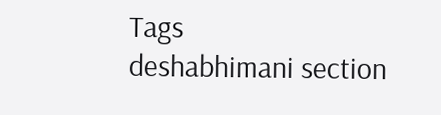Tags
deshabhimani section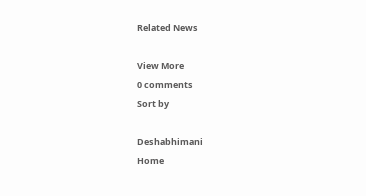Related News

View More
0 comments
Sort by

Deshabhimani
Home